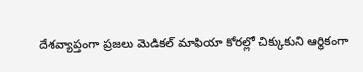దేశవ్యాప్తంగా ప్రజలు మెడికల్ మాఫియా కోరల్లో చిక్కుకుని ఆర్థికంగా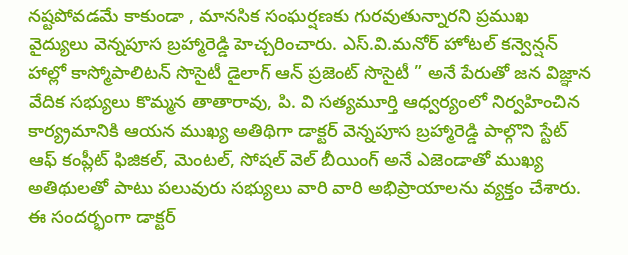నష్టపోవడమే కాకుండా , మానసిక సంఘర్షణకు గురవుతున్నారని ప్రముఖ వైద్యులు వెన్నపూస బ్రహ్మారెడ్డి హెచ్చరించారు. ఎస్.వి.మనోర్ హోటల్ కన్వెన్షన్ హాల్లో కాస్మోపాలిటన్ సొసైటీ డైలాగ్ ఆన్ ప్రజెంట్ సొసైటీ ” అనే పేరుతో జన విజ్ఞాన వేదిక సభ్యులు కొమ్మన తాతారావు, పి. వి సత్యమూర్తి ఆధ్వర్యంలో నిర్వహించిన కార్య్రమానికి ఆయన ముఖ్య అతిథిగా డాక్టర్ వెన్నపూస బ్రహ్మారెడ్డి పాల్గొని స్టేట్ ఆఫ్ కంప్లీట్ ఫిజికల్, మెంటల్, సోషల్ వెల్ బీయింగ్ అనే ఎజెండాతో ముఖ్య అతిథులతో పాటు పలువురు సభ్యులు వారి వారి అభిప్రాయాలను వ్యక్తం చేశారు. ఈ సందర్భంగా డాక్టర్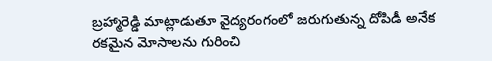బ్రహ్మారెడ్డి మాట్లాడుతూ వైద్యరంగంలో జరుగుతున్న దోపిడీ అనేక రకమైన మోసాలను గురించి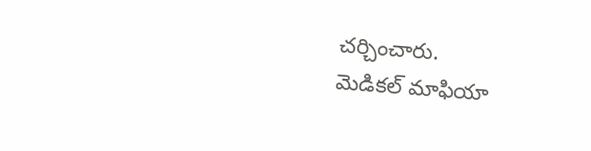చర్చించారు.
మెడికల్ మాఫియా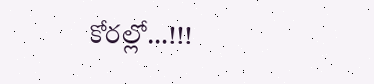కోరల్లో…!!!